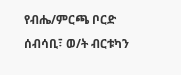የብሔ/ምርጫ ቦርድ ሰብሳቢ፣ ወ/ት ብርቱካን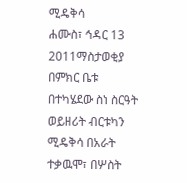ሚዴቅሳ
ሐሙስ፣ ኅዳር 13 2011ማስታወቂያ
በምክር ቤቱ በተካሄደው ስነ ስርዓት ወይዘሪት ብርቱካን ሚዴቅሳ በአራት ተቃዉሞ፣ በሦስት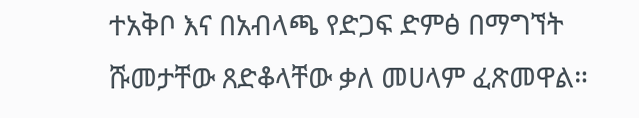ተአቅቦ እና በአብላጫ የድጋፍ ድምፅ በማግኘት ሹመታቸው ጸድቆላቸው ቃለ መሀላም ፈጽመዋል።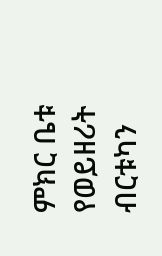ምክር ቤቱ የወይዘሪት ብርቱካን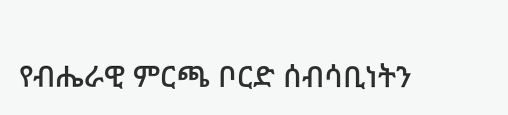የብሔራዊ ምርጫ ቦርድ ሰብሳቢነትን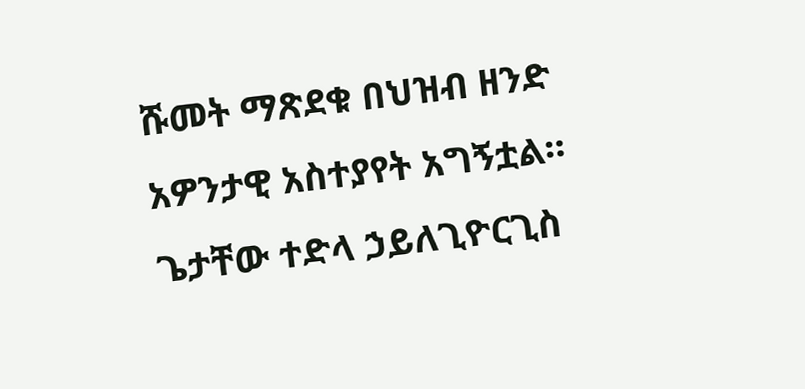ሹመት ማጽደቁ በህዝብ ዘንድ አዎንታዊ አስተያየት አግኝቷል።
ጌታቸው ተድላ ኃይለጊዮርጊስ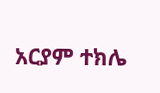አርያም ተክሌ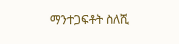ማንተጋፍቶት ስለሺ